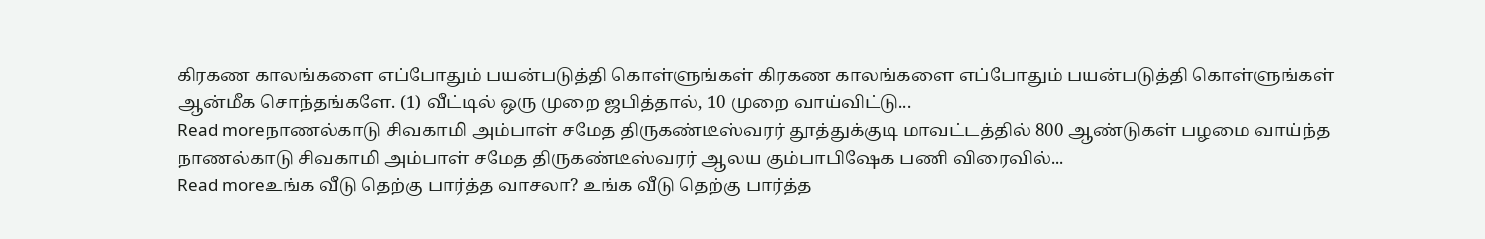கிரகண காலங்களை எப்போதும் பயன்படுத்தி கொள்ளுங்கள் கிரகண காலங்களை எப்போதும் பயன்படுத்தி கொள்ளுங்கள் ஆன்மீக சொந்தங்களே. (1) வீட்டில் ஒரு முறை ஜபித்தால், 10 முறை வாய்விட்டு...
Read moreநாணல்காடு சிவகாமி அம்பாள் சமேத திருகண்டீஸ்வரர் தூத்துக்குடி மாவட்டத்தில் 800 ஆண்டுகள் பழமை வாய்ந்த நாணல்காடு சிவகாமி அம்பாள் சமேத திருகண்டீஸ்வரர் ஆலய கும்பாபிஷேக பணி விரைவில்...
Read moreஉங்க வீடு தெற்கு பார்த்த வாசலா? உங்க வீடு தெற்கு பார்த்த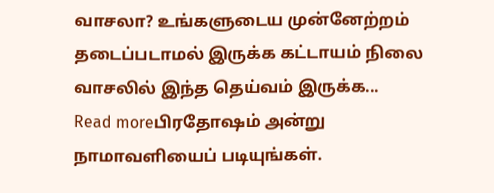வாசலா? உங்களுடைய முன்னேற்றம் தடைப்படாமல் இருக்க கட்டாயம் நிலை வாசலில் இந்த தெய்வம் இருக்க...
Read moreபிரதோஷம் அன்று நாமாவளியைப் படியுங்கள்.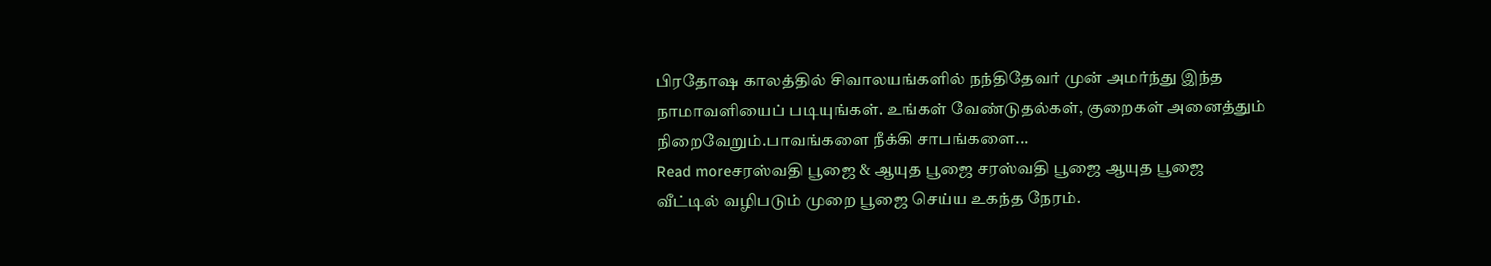பிரதோஷ காலத்தில் சிவாலயங்களில் நந்திதேவர் முன் அமர்ந்து இந்த நாமாவளியைப் படியுங்கள். உங்கள் வேண்டுதல்கள், குறைகள் அனைத்தும் நிறைவேறும்.பாவங்களை நீக்கி சாபங்களை...
Read moreசரஸ்வதி பூஜை & ஆயுத பூஜை சரஸ்வதி பூஜை ஆயுத பூஜை வீட்டில் வழிபடும் முறை பூஜை செய்ய உகந்த நேரம்.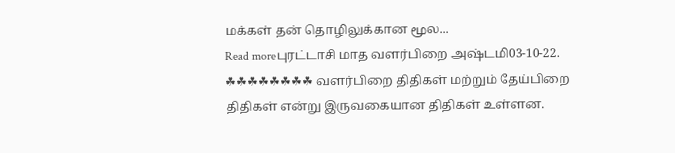மக்கள் தன் தொழிலுக்கான மூல...
Read moreபுரட்டாசி மாத வளர்பிறை அஷ்டமி03-10-22. ☘☘☘☘☘☘☘☘ வளர்பிறை திதிகள் மற்றும் தேய்பிறை திதிகள் என்று இருவகையான திதிகள் உள்ளன.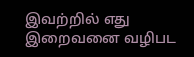இவற்றில் எது இறைவனை வழிபட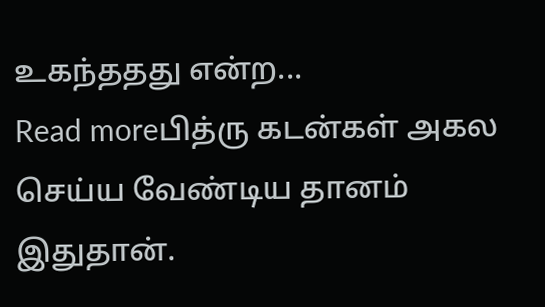உகந்ததது என்ற...
Read moreபித்ரு கடன்கள் அகல செய்ய வேண்டிய தானம் இதுதான்.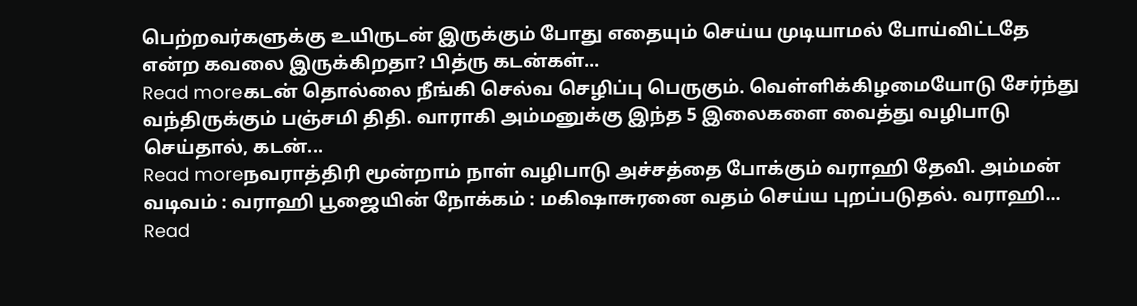பெற்றவர்களுக்கு உயிருடன் இருக்கும் போது எதையும் செய்ய முடியாமல் போய்விட்டதே என்ற கவலை இருக்கிறதா? பித்ரு கடன்கள்...
Read moreகடன் தொல்லை நீங்கி செல்வ செழிப்பு பெருகும். வெள்ளிக்கிழமையோடு சேர்ந்து வந்திருக்கும் பஞ்சமி திதி. வாராகி அம்மனுக்கு இந்த 5 இலைகளை வைத்து வழிபாடு செய்தால், கடன்...
Read moreநவராத்திரி மூன்றாம் நாள் வழிபாடு அச்சத்தை போக்கும் வராஹி தேவி. அம்மன் வடிவம் : வராஹி பூஜையின் நோக்கம் : மகிஷாசுரனை வதம் செய்ய புறப்படுதல். வராஹி...
Read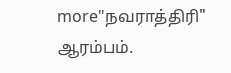more"நவராத்திரி" ஆரம்பம்.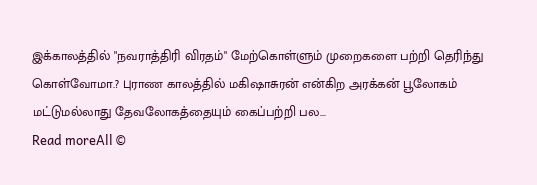இக்காலத்தில் "நவராத்திரி விரதம்" மேற்கொள்ளும் முறைகளை பற்றி தெரிந்து கொள்வோமா.? புராண காலத்தில் மகிஷாசுரன் என்கிற அரக்கன் பூலோகம் மட்டுமல்லாது தேவலோகத்தையும் கைப்பற்றி பல...
Read moreAll ©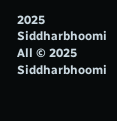2025 Siddharbhoomi
All © 2025 Siddharbhoomi